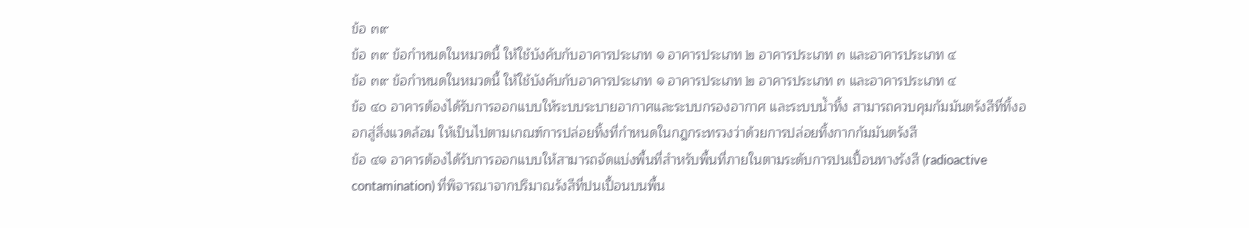ข้อ ๓๙
ข้อ ๓๙ ข้อกำหนดในหมวดนี้ ให้ใช้บังคับกับอาคารประเภท ๑ อาคารประเภท ๒ อาคารประเภท ๓ และอาคารประเภท ๔
ข้อ ๓๙ ข้อกำหนดในหมวดนี้ ให้ใช้บังคับกับอาคารประเภท ๑ อาคารประเภท ๒ อาคารประเภท ๓ และอาคารประเภท ๔
ข้อ ๔๐ อาคารต้องได้รับการออกแบบให้ระบบระบายอากาศและระบบกรองอากาศ และระบบน้ำทิ้ง สามารถควบคุมกัมมันตรังสีที่ทิ้งออกสู่สิ่งแวดล้อม ให้เป็นไปตามเกณฑ์การปล่อยทิ้งที่กำหนดในกฎกระทรวงว่าด้วยการปล่อยทิ้งกากกัมมันตรังสี
ข้อ ๔๑ อาคารต้องได้รับการออกแบบให้สามารถจัดแบ่งพื้นที่สำหรับพื้นที่ภายในตามระดับการปนเปื้อนทางรังสี (radioactive contamination) ที่พิจารณาจากปริมาณรังสีที่ปนเปื้อนบนพื้น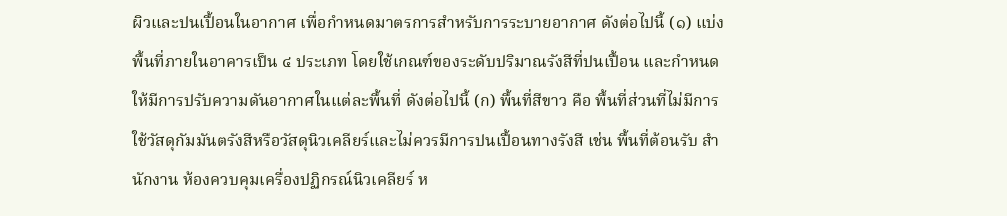ผิวและปนเปื้อนในอากาศ เพื่อกำหนดมาตรการสำหรับการระบายอากาศ ดังต่อไปนี้ (๑) แบ่งพื้นที่ภายในอาคารเป็น ๔ ประเภท โดยใช้เกณฑ์ของระดับปริมาณรังสีที่ปนเปื้อน และกำหนดให้มีการปรับความดันอากาศในแต่ละพื้นที่ ดังต่อไปนี้ (ก) พื้นที่สีขาว คือ พื้นที่ส่วนที่ไม่มีการใช้วัสดุกัมมันตรังสีหรือวัสดุนิวเคลียร์และไม่ควรมีการปนเปื้อนทางรังสี เช่น พื้นที่ต้อนรับ สำนักงาน ห้องควบคุมเครื่องปฏิกรณ์นิวเคลียร์ ห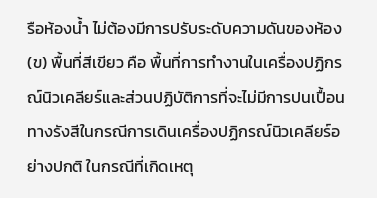รือห้องน้ำ ไม่ต้องมีการปรับระดับความดันของห้อง (ข) พื้นที่สีเขียว คือ พื้นที่การทำงานในเครื่องปฏิกรณ์นิวเคลียร์และส่วนปฏิบัติการที่จะไม่มีการปนเปื้อนทางรังสีในกรณีการเดินเครื่องปฏิกรณ์นิวเคลียร์อย่างปกติ ในกรณีที่เกิดเหตุ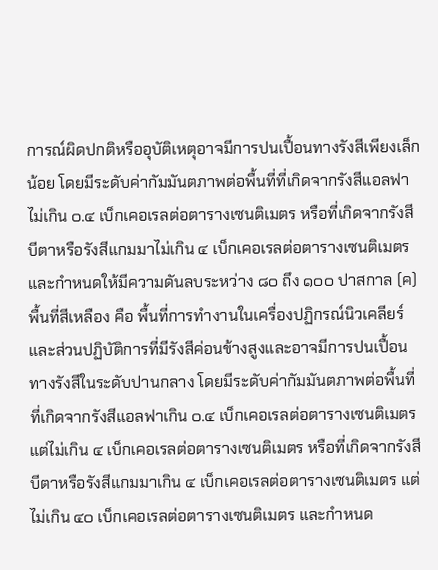การณ์ผิดปกติหรืออุบัติเหตุอาจมีการปนเปื้อนทางรังสีเพียงเล็กน้อย โดยมีระดับค่ากัมมันตภาพต่อพื้นที่ที่เกิดจากรังสีแอลฟาไม่เกิน ๐.๔ เบ็กเคอเรลต่อตารางเซนติเมตร หรือที่เกิดจากรังสีบีตาหรือรังสีแกมมาไม่เกิน ๔ เบ็กเคอเรลต่อตารางเซนติเมตร และกำหนดให้มีความดันลบระหว่าง ๘๐ ถึง ๑๐๐ ปาสกาล (ค) พื้นที่สีเหลือง คือ พื้นที่การทำงานในเครื่องปฏิกรณ์นิวเคลียร์และส่วนปฏิบัติการที่มีรังสีค่อนข้างสูงและอาจมีการปนเปื้อนทางรังสีในระดับปานกลาง โดยมีระดับค่ากัมมันตภาพต่อพื้นที่ที่เกิดจากรังสีแอลฟาเกิน ๐.๔ เบ็กเคอเรลต่อตารางเซนติเมตร แต่ไม่เกิน ๔ เบ็กเคอเรลต่อตารางเซนติเมตร หรือที่เกิดจากรังสีบีตาหรือรังสีแกมมาเกิน ๔ เบ็กเคอเรลต่อตารางเซนติเมตร แต่ไม่เกิน ๔๐ เบ็กเคอเรลต่อตารางเซนติเมตร และกำหนด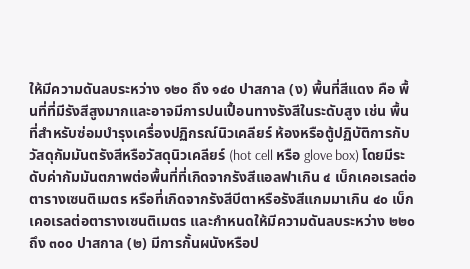ให้มีความดันลบระหว่าง ๑๒๐ ถึง ๑๔๐ ปาสกาล (ง) พื้นที่สีแดง คือ พื้นที่ที่มีรังสีสูงมากและอาจมีการปนเปื้อนทางรังสีในระดับสูง เช่น พื้นที่สำหรับซ่อมบำรุงเครื่องปฏิกรณ์นิวเคลียร์ ห้องหรือตู้ปฏิบัติการกับวัสดุกัมมันตรังสีหรือวัสดุนิวเคลียร์ (hot cell หรือ glove box) โดยมีระดับค่ากัมมันตภาพต่อพื้นที่ที่เกิดจากรังสีแอลฟาเกิน ๔ เบ็กเคอเรลต่อตารางเซนติเมตร หรือที่เกิดจากรังสีบีตาหรือรังสีแกมมาเกิน ๔๐ เบ็กเคอเรลต่อตารางเซนติเมตร และกำหนดให้มีความดันลบระหว่าง ๒๒๐ ถึง ๓๐๐ ปาสกาล (๒) มีการกั้นผนังหรือป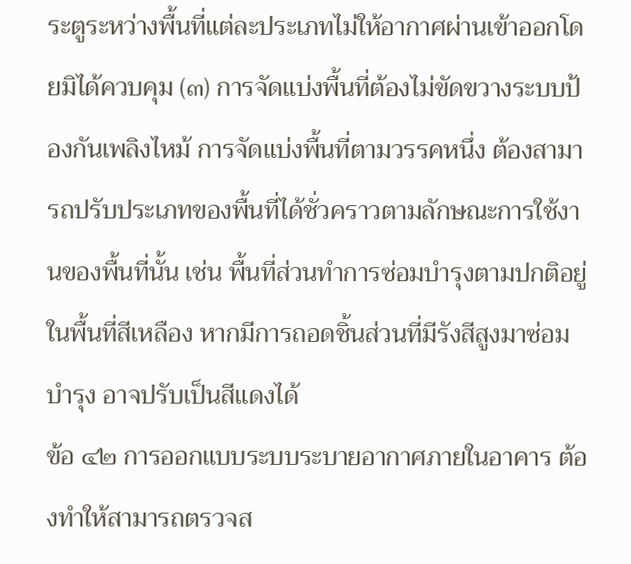ระตูระหว่างพื้นที่แต่ละประเภทไม่ให้อากาศผ่านเข้าออกโดยมิได้ควบคุม (๓) การจัดแบ่งพื้นที่ต้องไม่ขัดขวางระบบป้องกันเพลิงไหม้ การจัดแบ่งพื้นที่ตามวรรคหนึ่ง ต้องสามารถปรับประเภทของพื้นที่ได้ชั่วคราวตามลักษณะการใช้งานของพื้นที่นั้น เช่น พื้นที่ส่วนทำการซ่อมบำรุงตามปกติอยู่ในพื้นที่สีเหลือง หากมีการถอดชิ้นส่วนที่มีรังสีสูงมาซ่อมบำรุง อาจปรับเป็นสีแดงได้
ข้อ ๔๒ การออกแบบระบบระบายอากาศภายในอาคาร ต้องทำให้สามารถตรวจส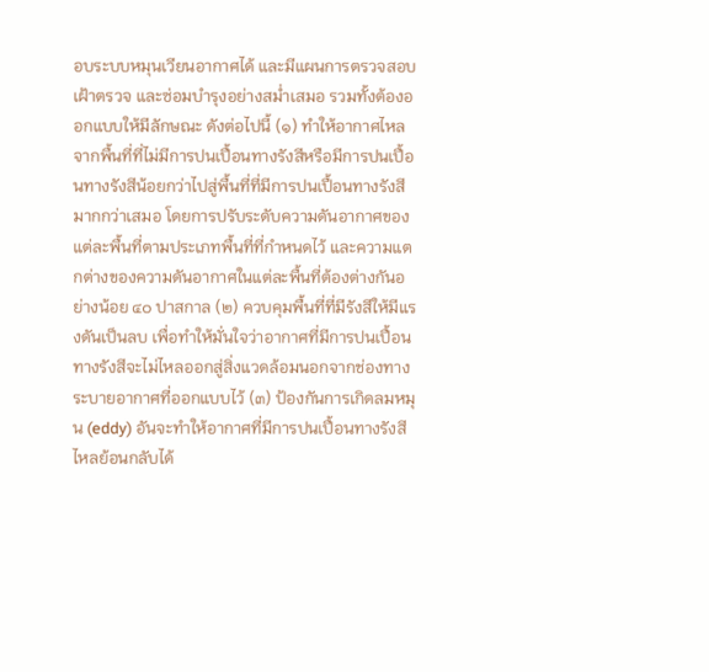อบระบบหมุนเวียนอากาศได้ และมีแผนการตรวจสอบ เฝ้าตรวจ และซ่อมบำรุงอย่างสม่ำเสมอ รวมทั้งต้องออกแบบให้มีลักษณะ ดังต่อไปนี้ (๑) ทำให้อากาศไหลจากพื้นที่ที่ไม่มีการปนเปื้อนทางรังสีหรือมีการปนเปื้อนทางรังสีน้อยกว่าไปสู่พื้นที่ที่มีการปนเปื้อนทางรังสีมากกว่าเสมอ โดยการปรับระดับความดันอากาศของแต่ละพื้นที่ตามประเภทพื้นที่ที่กำหนดไว้ และความแตกต่างของความดันอากาศในแต่ละพื้นที่ต้องต่างกันอย่างน้อย ๔๐ ปาสกาล (๒) ควบคุมพื้นที่ที่มีรังสีให้มีแรงดันเป็นลบ เพื่อทำให้มั่นใจว่าอากาศที่มีการปนเปื้อนทางรังสีจะไม่ไหลออกสู่สิ่งแวดล้อมนอกจากช่องทางระบายอากาศที่ออกแบบไว้ (๓) ป้องกันการเกิดลมหมุน (eddy) อันจะทำให้อากาศที่มีการปนเปื้อนทางรังสีไหลย้อนกลับได้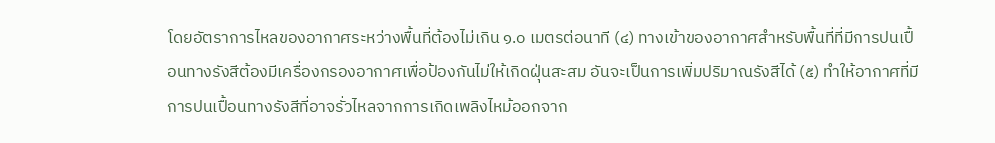โดยอัตราการไหลของอากาศระหว่างพื้นที่ต้องไม่เกิน ๑.๐ เมตรต่อนาที (๔) ทางเข้าของอากาศสำหรับพื้นที่ที่มีการปนเปื้อนทางรังสีต้องมีเครื่องกรองอากาศเพื่อป้องกันไม่ให้เกิดฝุ่นสะสม อันจะเป็นการเพิ่มปริมาณรังสีได้ (๕) ทำให้อากาศที่มีการปนเปื้อนทางรังสีที่อาจรั่วไหลจากการเกิดเพลิงไหม้ออกจาก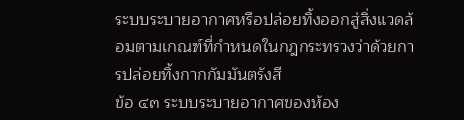ระบบระบายอากาศหรือปล่อยทิ้งออกสู่สิ่งแวดล้อมตามเกณฑ์ที่กำหนดในกฎกระทรวงว่าด้วยการปล่อยทิ้งกากกัมมันตรังสี
ข้อ ๔๓ ระบบระบายอากาศของห้อง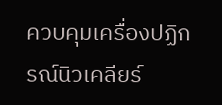ควบคุมเครื่องปฏิกรณ์นิวเคลียร์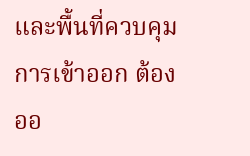และพื้นที่ควบคุมการเข้าออก ต้องออ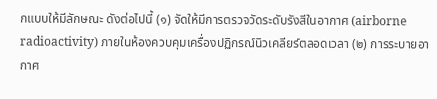กแบบให้มีลักษณะ ดังต่อไปนี้ (๑) จัดให้มีการตรวจวัดระดับรังสีในอากาศ (airborne radioactivity) ภายในห้องควบคุมเครื่องปฏิกรณ์นิวเคลียร์ตลอดเวลา (๒) การระบายอากาศ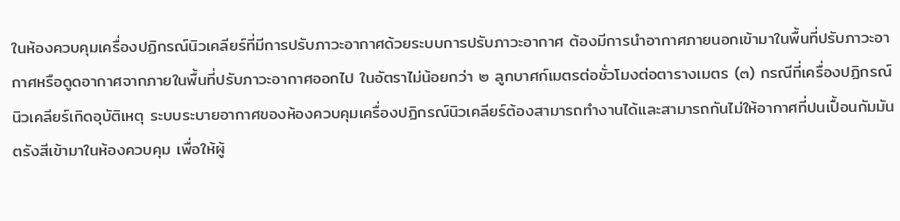ในห้องควบคุมเครื่องปฏิกรณ์นิวเคลียร์ที่มีการปรับภาวะอากาศด้วยระบบการปรับภาวะอากาศ ต้องมีการนำอากาศภายนอกเข้ามาในพื้นที่ปรับภาวะอากาศหรือดูดอากาศจากภายในพื้นที่ปรับภาวะอากาศออกไป ในอัตราไม่น้อยกว่า ๒ ลูกบาศก์เมตรต่อชั่วโมงต่อตารางเมตร (๓) กรณีที่เครื่องปฏิกรณ์นิวเคลียร์เกิดอุบัติเหตุ ระบบระบายอากาศของห้องควบคุมเครื่องปฏิกรณ์นิวเคลียร์ต้องสามารถทำงานได้และสามารถกันไม่ให้อากาศที่ปนเปื้อนกัมมันตรังสีเข้ามาในห้องควบคุม เพื่อให้ผู้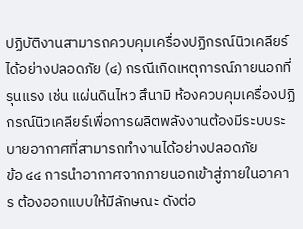ปฏิบัติงานสามารถควบคุมเครื่องปฏิกรณ์นิวเคลียร์ได้อย่างปลอดภัย (๔) กรณีเกิดเหตุการณ์ภายนอกที่รุนแรง เช่น แผ่นดินไหว สึนามิ ห้องควบคุมเครื่องปฏิกรณ์นิวเคลียร์เพื่อการผลิตพลังงานต้องมีระบบระบายอากาศที่สามารถทำงานได้อย่างปลอดภัย
ข้อ ๔๔ การนำอากาศจากภายนอกเข้าสู่ภายในอาคาร ต้องออกแบบให้มีลักษณะ ดังต่อ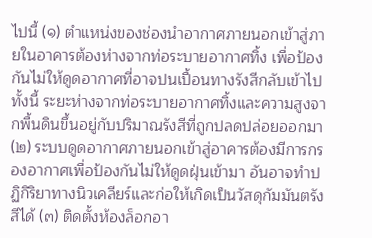ไปนี้ (๑) ตำแหน่งของช่องนำอากาศภายนอกเข้าสู่ภายในอาคารต้องห่างจากท่อระบายอากาศทิ้ง เพื่อป้องกันไม่ให้ดูดอากาศที่อาจปนเปื้อนทางรังสีกลับเข้าไป ทั้งนี้ ระยะห่างจากท่อระบายอากาศทิ้งและความสูงจากพื้นดินขึ้นอยู่กับปริมาณรังสีที่ถูกปลดปล่อยออกมา (๒) ระบบดูดอากาศภายนอกเข้าสู่อาคารต้องมีการกรองอากาศเพื่อป้องกันไม่ให้ดูดฝุ่นเข้ามา อันอาจทำปฏิกิริยาทางนิวเคลียร์และก่อให้เกิดเป็นวัสดุกัมมันตรังสีได้ (๓) ติดตั้งห้องล็อกอา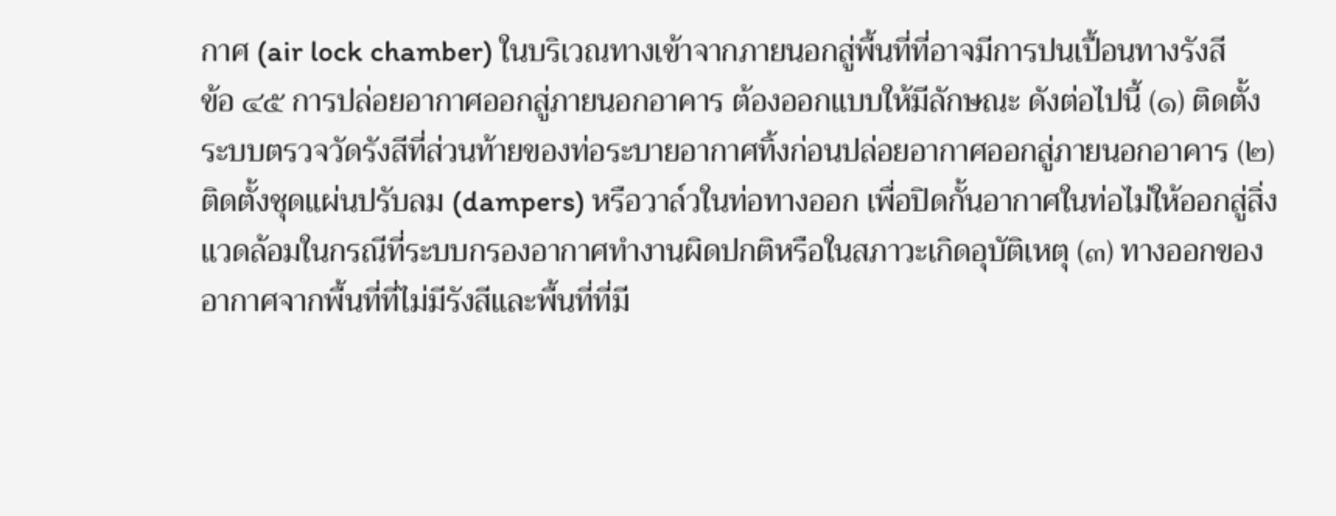กาศ (air lock chamber) ในบริเวณทางเข้าจากภายนอกสู่พื้นที่ที่อาจมีการปนเปื้อนทางรังสี
ข้อ ๔๕ การปล่อยอากาศออกสู่ภายนอกอาคาร ต้องออกแบบให้มีลักษณะ ดังต่อไปนี้ (๑) ติดตั้งระบบตรวจวัดรังสีที่ส่วนท้ายของท่อระบายอากาศทิ้งก่อนปล่อยอากาศออกสู่ภายนอกอาคาร (๒) ติดตั้งชุดแผ่นปรับลม (dampers) หรือวาล์วในท่อทางออก เพื่อปิดกั้นอากาศในท่อไม่ให้ออกสู่สิ่งแวดล้อมในกรณีที่ระบบกรองอากาศทำงานผิดปกติหรือในสภาวะเกิดอุบัติเหตุ (๓) ทางออกของอากาศจากพื้นที่ที่ไม่มีรังสีและพื้นที่ที่มี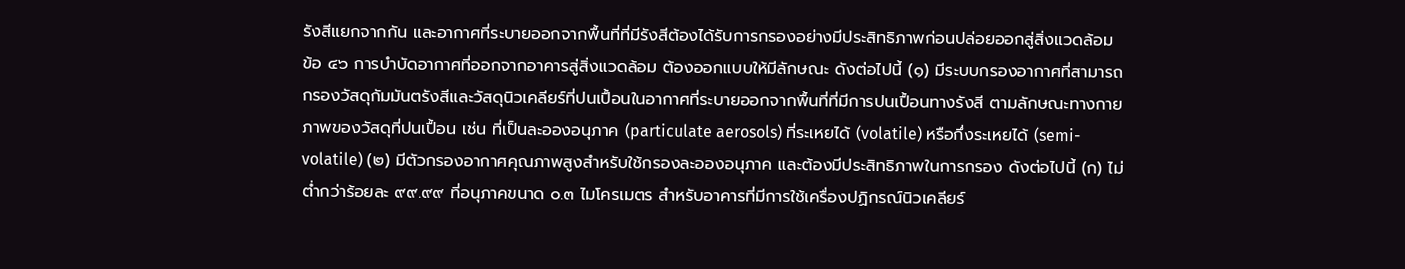รังสีแยกจากกัน และอากาศที่ระบายออกจากพื้นที่ที่มีรังสีต้องได้รับการกรองอย่างมีประสิทธิภาพก่อนปล่อยออกสู่สิ่งแวดล้อม
ข้อ ๔๖ การบำบัดอากาศที่ออกจากอาคารสู่สิ่งแวดล้อม ต้องออกแบบให้มีลักษณะ ดังต่อไปนี้ (๑) มีระบบกรองอากาศที่สามารถกรองวัสดุกัมมันตรังสีและวัสดุนิวเคลียร์ที่ปนเปื้อนในอากาศที่ระบายออกจากพื้นที่ที่มีการปนเปื้อนทางรังสี ตามลักษณะทางกายภาพของวัสดุที่ปนเปื้อน เช่น ที่เป็นละอองอนุภาค (particulate aerosols) ที่ระเหยได้ (volatile) หรือกึ่งระเหยได้ (semi-volatile) (๒) มีตัวกรองอากาศคุณภาพสูงสำหรับใช้กรองละอองอนุภาค และต้องมีประสิทธิภาพในการกรอง ดังต่อไปนี้ (ก) ไม่ต่ำกว่าร้อยละ ๙๙.๙๙ ที่อนุภาคขนาด ๐.๓ ไมโครเมตร สำหรับอาคารที่มีการใช้เครื่องปฏิกรณ์นิวเคลียร์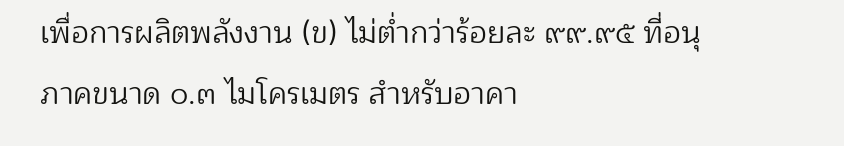เพื่อการผลิตพลังงาน (ข) ไม่ต่ำกว่าร้อยละ ๙๙.๙๕ ที่อนุภาคขนาด ๐.๓ ไมโครเมตร สำหรับอาคา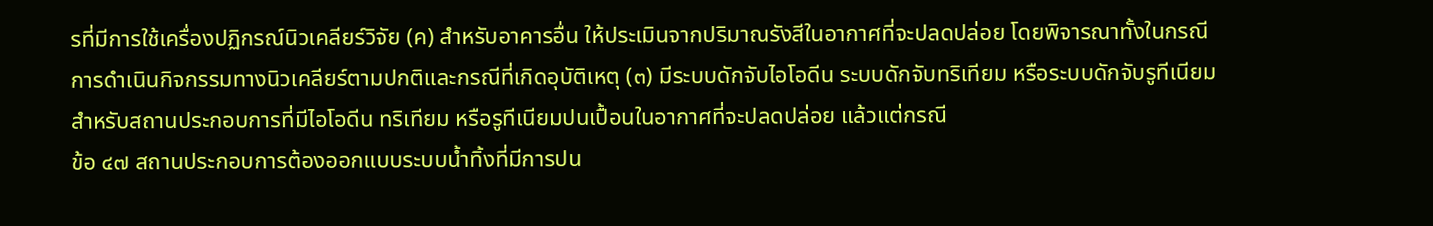รที่มีการใช้เครื่องปฏิกรณ์นิวเคลียร์วิจัย (ค) สำหรับอาคารอื่น ให้ประเมินจากปริมาณรังสีในอากาศที่จะปลดปล่อย โดยพิจารณาทั้งในกรณีการดำเนินกิจกรรมทางนิวเคลียร์ตามปกติและกรณีที่เกิดอุบัติเหตุ (๓) มีระบบดักจับไอโอดีน ระบบดักจับทริเทียม หรือระบบดักจับรูทีเนียม สำหรับสถานประกอบการที่มีไอโอดีน ทริเทียม หรือรูทีเนียมปนเปื้อนในอากาศที่จะปลดปล่อย แล้วแต่กรณี
ข้อ ๔๗ สถานประกอบการต้องออกแบบระบบน้ำทิ้งที่มีการปน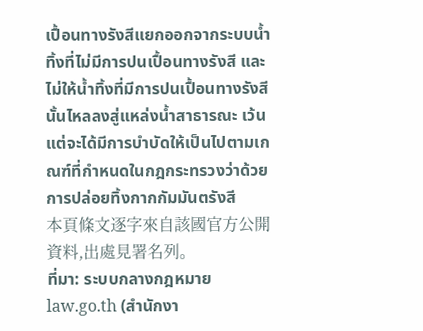เปื้อนทางรังสีแยกออกจากระบบน้ำทิ้งที่ไม่มีการปนเปื้อนทางรังสี และไม่ให้น้ำทิ้งที่มีการปนเปื้อนทางรังสีนั้นไหลลงสู่แหล่งน้ำสาธารณะ เว้นแต่จะได้มีการบำบัดให้เป็นไปตามเกณฑ์ที่กำหนดในกฎกระทรวงว่าด้วยการปล่อยทิ้งกากกัมมันตรังสี
本頁條文逐字來自該國官方公開資料,出處見署名列。
ที่มา: ระบบกลางกฎหมาย law.go.th (สำนักงา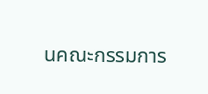นคณะกรรมการ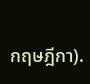กฤษฎีกา).